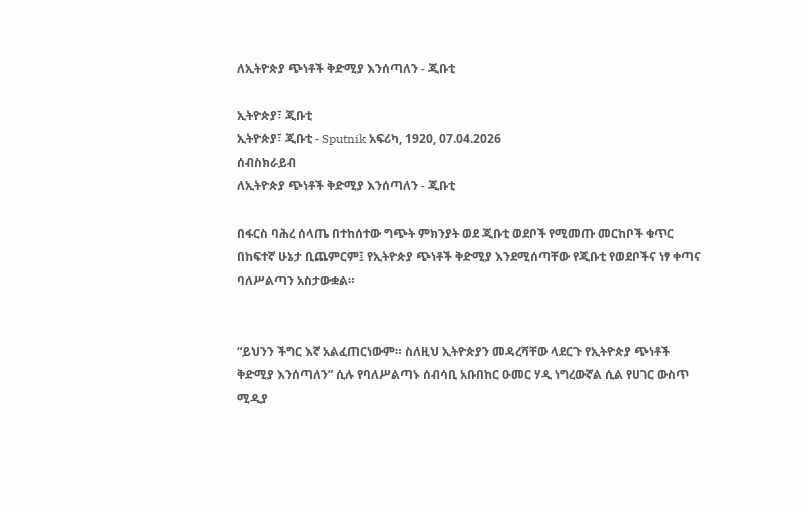ለኢትዮጵያ ጭነቶች ቅድሚያ እንሰጣለን - ጂቡቲ

ኢትዮጵያ፣ ጂቡቲ
ኢትዮጵያ፣ ጂቡቲ - Sputnik አፍሪካ, 1920, 07.04.2026
ሰብስክራይብ
ለኢትዮጵያ ጭነቶች ቅድሚያ እንሰጣለን - ጂቡቲ

በፋርስ ባሕረ ሰላጤ በተከሰተው ግጭት ምክንያት ወደ ጂቡቲ ወደቦች የሚመጡ መርከቦች ቁጥር በከፍተኛ ሁኔታ ቢጨምርም፤ የኢትዮጵያ ጭነቶች ቅድሚያ እንደሚሰጣቸው የጂቡቲ የወደቦችና ነፃ ቀጣና ባለሥልጣን አስታውቋል።


“ይህንን ችግር እኛ አልፈጠርነውም። ስለዚህ ኢትዮጵያን መዳረሻቸው ላደርጉ የኢትዮጵያ ጭነቶች ቅድሚያ እንሰጣለን” ሲሉ የባለሥልጣኑ ሰብሳቢ አቡበከር ዑመር ሃዲ ነግረውኛል ሲል የሀገር ውስጥ ሚዲያ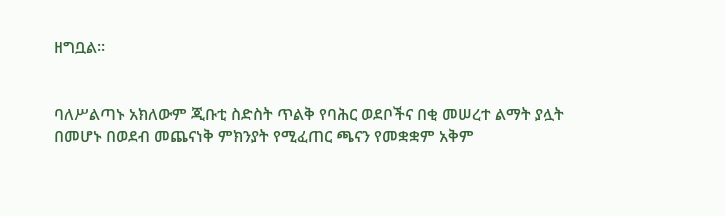ዘግቧል፡፡


ባለሥልጣኑ አክለውም ጂቡቲ ስድስት ጥልቅ የባሕር ወደቦችና በቂ መሠረተ ልማት ያሏት በመሆኑ በወደብ መጨናነቅ ምክንያት የሚፈጠር ጫናን የመቋቋም አቅም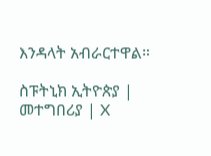እንዳላት አብራርተዋል።

ስፑትኒክ ኢትዮጵያ | መተግበሪያ | X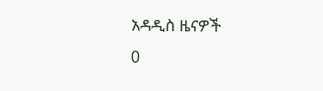አዳዲስ ዜናዎች
0